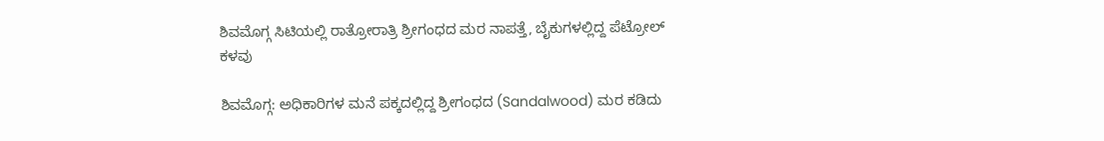ಶಿವಮೊಗ್ಗ ಸಿಟಿಯಲ್ಲಿ ರಾತ್ರೋರಾತ್ರಿ ಶ್ರೀಗಂಧದ ಮರ ನಾಪತ್ತೆ, ಬೈಕುಗಳಲ್ಲಿದ್ದ ಪೆಟ್ರೋಲ್‌ ಕಳವು

ಶಿವಮೊಗ್ಗ: ಅಧಿಕಾರಿಗಳ ಮನೆ ಪಕ್ಕದಲ್ಲಿದ್ದ ಶ್ರೀಗಂಧದ (Sandalwood) ಮರ ಕಡಿದು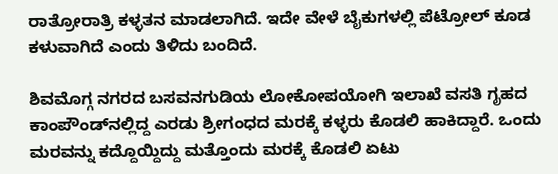ರಾತ್ರೋರಾತ್ರಿ ಕಳ್ಳತನ ಮಾಡಲಾಗಿದೆ. ಇದೇ ವೇಳೆ ಬೈಕುಗಳಲ್ಲಿ ಪೆಟ್ರೋಲ್‌ ಕೂಡ ಕಳುವಾಗಿದೆ ಎಂದು ತಿಳಿದು ಬಂದಿದೆ.

ಶಿವಮೊಗ್ಗ ನಗರದ ಬಸವನಗುಡಿಯ ಲೋಕೋಪಯೋಗಿ ಇಲಾಖೆ ವಸತಿ ಗೃಹದ ಕಾಂಪೌಂಡ್‌ನಲ್ಲಿದ್ದ ಎರಡು ಶ್ರೀಗಂಧದ ಮರಕ್ಕೆ ಕಳ್ಳರು ಕೊಡಲಿ ಹಾಕಿದ್ದಾರೆ. ಒಂದು ಮರವನ್ನು ಕದ್ದೊಯ್ದಿದ್ದು ಮತ್ತೊಂದು ಮರಕ್ಕೆ ಕೊಡಲಿ ಏಟು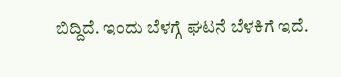ಬಿದ್ದಿದೆ. ಇಂದು ಬೆಳಗ್ಗೆ ಘಟನೆ ಬೆಳಕಿಗೆ ಇದೆ.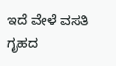ಇದೆ ವೇಳೆ ವಸತಿ ಗೃಹದ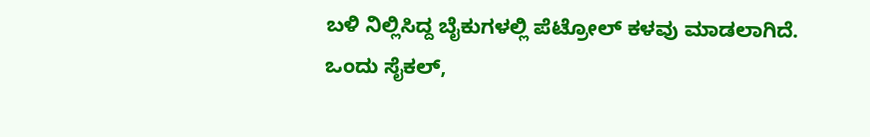ಬಳಿ ನಿಲ್ಲಿಸಿದ್ದ ಬೈಕುಗಳಲ್ಲಿ ಪೆಟ್ರೋಲ್‌ ಕಳವು ಮಾಡಲಾಗಿದೆ. ಒಂದು ಸೈಕಲ್‌,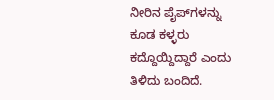ನೀರಿನ ಪೈಪ್‌ಗಳನ್ನು ಕೂಡ ಕಳ್ಳರು ಕದ್ದೊಯ್ದಿದ್ದಾರೆ ಎಂದು ತಿಳಿದು ಬಂದಿದೆ.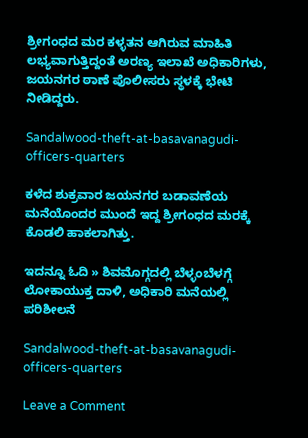ಶ್ರೀಗಂಧದ ಮರ ಕಳ್ಳತನ ಆಗಿರುವ ಮಾಹಿತಿ ಲಭ್ಯವಾಗುತ್ತಿದ್ದಂತೆ ಅರಣ್ಯ ಇಲಾಖೆ ಅಧಿಕಾರಿಗಳು, ಜಯನಗರ ಠಾಣೆ ಪೊಲೀಸರು ಸ್ಥಳಕ್ಕೆ ಭೇಟಿ ನೀಡಿದ್ದರು.

Sandalwood-theft-at-basavanagudi-officers-quarters

ಕಳೆದ ಶುಕ್ರವಾರ ಜಯನಗರ ಬಡಾವಣೆಯ ಮನೆಯೊಂದರ ಮುಂದೆ ಇದ್ದ ಶ್ರೀಗಂಧದ ಮರಕ್ಕೆ ಕೊಡಲಿ ಹಾಕಲಾಗಿತ್ತು.

ಇದನ್ನೂ ಓದಿ » ಶಿವಮೊಗ್ಗದಲ್ಲಿ ಬೆಳ್ಳಂಬೆಳಗ್ಗೆ ಲೋಕಾಯುಕ್ತ ದಾಳಿ, ಅಧಿಕಾರಿ ಮನೆಯಲ್ಲಿ ಪರಿಶೀಲನೆ

Sandalwood-theft-at-basavanagudi-officers-quarters

Leave a Comment